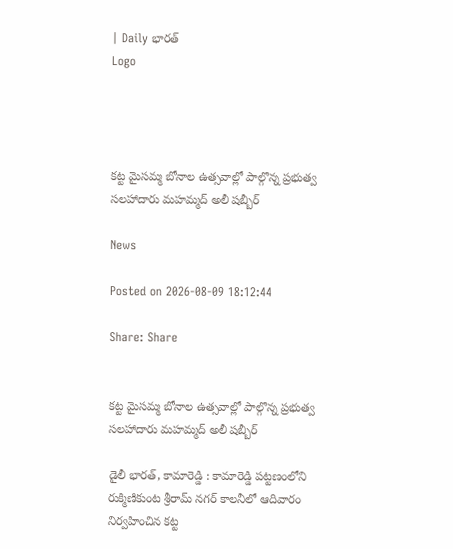| Daily భారత్
Logo




కట్ట మైసమ్మ బోనాల ఉత్సవాల్లో పాల్గొన్న ప్రభుత్వ సలహాదారు మహమ్మద్ అలీ షబ్బీర్

News

Posted on 2026-08-09 18:12:44

Share: Share


కట్ట మైసమ్మ బోనాల ఉత్సవాల్లో పాల్గొన్న ప్రభుత్వ సలహాదారు మహమ్మద్ అలీ షబ్బీర్

డైలీ భారత్, కామారెడ్డి : కామారెడ్డి పట్టణంలోని రుక్మిణికుంట శ్రీరామ్ నగర్ కాలనీలో ఆదివారం నిర్వహించిన కట్ట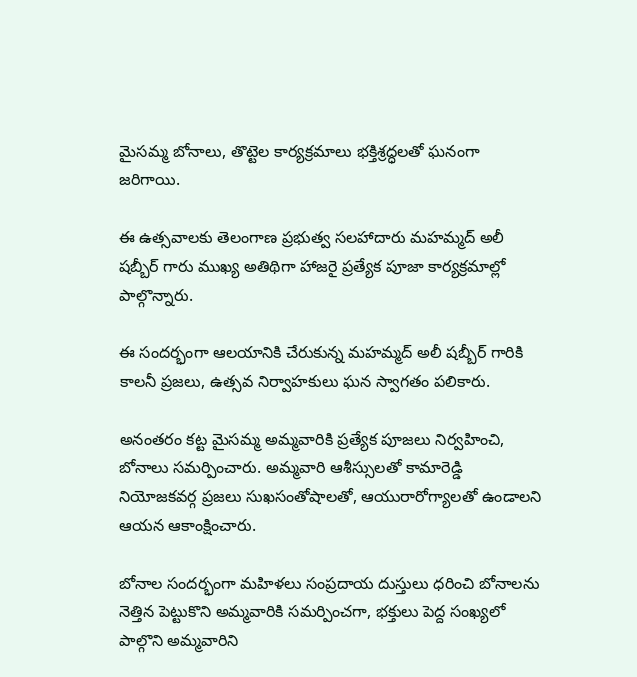మైసమ్మ బోనాలు, తొట్టెల కార్యక్రమాలు భక్తిశ్రద్ధలతో ఘనంగా జరిగాయి.

ఈ ఉత్సవాలకు తెలంగాణ ప్రభుత్వ సలహాదారు మహమ్మద్ అలీ షబ్బీర్ గారు ముఖ్య అతిథిగా హాజరై ప్రత్యేక పూజా కార్యక్రమాల్లో పాల్గొన్నారు.

ఈ సందర్భంగా ఆలయానికి చేరుకున్న మహమ్మద్ అలీ షబ్బీర్ గారికి కాలనీ ప్రజలు, ఉత్సవ నిర్వాహకులు ఘన స్వాగతం పలికారు.

అనంతరం కట్ట మైసమ్మ అమ్మవారికి ప్రత్యేక పూజలు నిర్వహించి, బోనాలు సమర్పించారు. అమ్మవారి ఆశీస్సులతో కామారెడ్డి నియోజకవర్గ ప్రజలు సుఖసంతోషాలతో, ఆయురారోగ్యాలతో ఉండాలని ఆయన ఆకాంక్షించారు.

బోనాల సందర్భంగా మహిళలు సంప్రదాయ దుస్తులు ధరించి బోనాలను నెత్తిన పెట్టుకొని అమ్మవారికి సమర్పించగా, భక్తులు పెద్ద సంఖ్యలో పాల్గొని అమ్మవారిని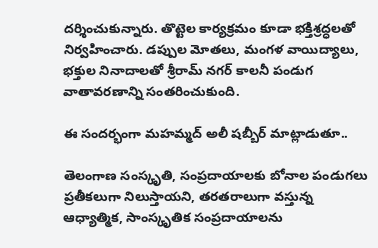దర్శించుకున్నారు. తొట్టెల కార్యక్రమం కూడా భక్తిశ్రద్ధలతో నిర్వహించారు. డప్పుల మోతలు, మంగళ వాయిద్యాలు, భక్తుల నినాదాలతో శ్రీరామ్ నగర్ కాలనీ పండుగ వాతావరణాన్ని సంతరించుకుంది.

ఈ సందర్భంగా మహమ్మద్ అలీ షబ్బీర్ మాట్లాడుతూ..

తెలంగాణ సంస్కృతి, సంప్రదాయాలకు బోనాల పండుగలు ప్రతీకలుగా నిలుస్తాయని, తరతరాలుగా వస్తున్న ఆధ్యాత్మిక, సాంస్కృతిక సంప్రదాయాలను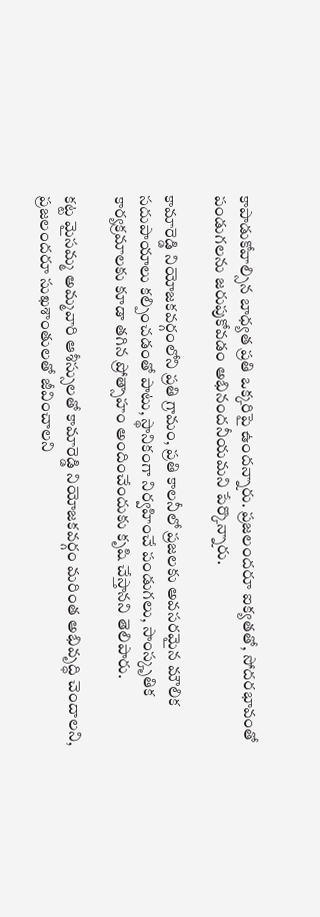కాపాడుకోవాల్సిన బాధ్యత ప్రతి ఒక్కరిపై ఉందన్నారు. ప్రజలందరూ ఐక్యతతో, సోదరభావంతో పండుగలను జరుపుకోవడం అభినందనీయమని పేర్కొన్నారు.

కామారెడ్డి నియోజకవర్గంలోని ప్రతి గ్రామం, ప్రతి కాలనీలో ప్రజలకు అవసరమైన మౌలిక సదుపాయాలు కల్పించడంతో పాటు, స్థానికంగా నిర్వహించే పండుగలు, సాంస్కృతిక కార్యక్రమాలకు కూడా తగిన ప్రోత్సాహం అందించేందుకు కృషి చేస్తానని తెలిపారు.

కట్ట మైసమ్మ అమ్మవారి ఆశీస్సులతో కామారెడ్డి నియోజకవర్గం మరింత అభివృద్ధి చెందాలని, ప్రజలందరూ సుఖశాంతులతో జీవించాలని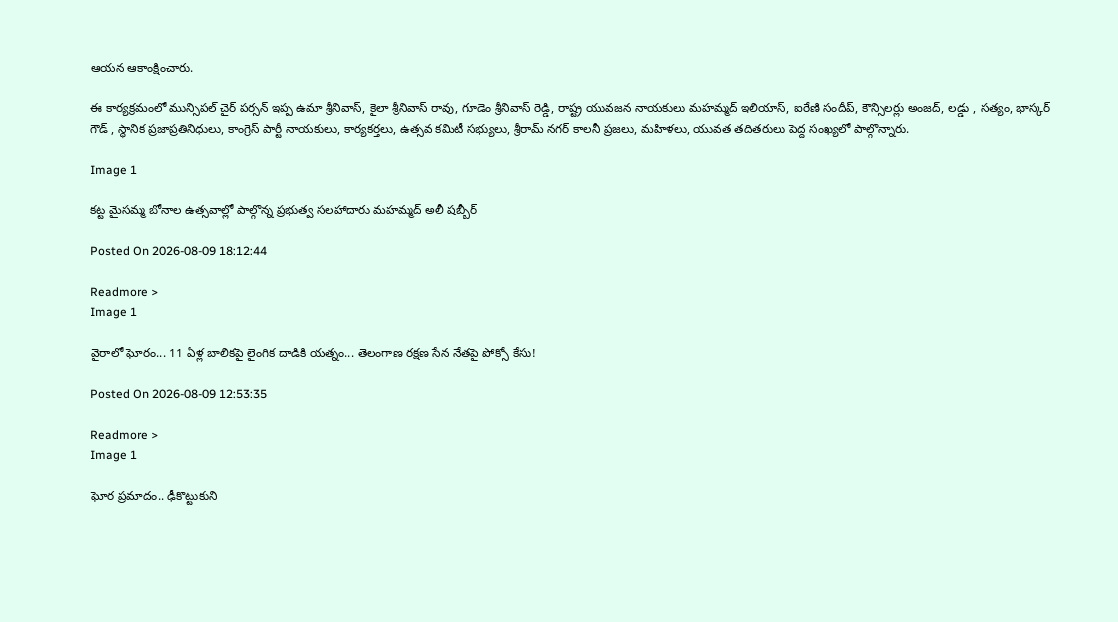ఆయన ఆకాంక్షించారు.

ఈ కార్యక్రమంలో మున్సిపల్ చైర్ పర్సన్ ఇప్ప ఉమా శ్రీనివాస్, కైలా శ్రీనివాస్ రావు, గూడెం శ్రీనివాస్ రెడ్డి, రాష్ట్ర యువజన నాయకులు మహమ్మద్ ఇలియాస్, ఐరేణి సందీప్, కౌన్సిలర్లు అంజద్, లడ్డు , సత్యం, భాస్కర్ గౌడ్ , స్థానిక ప్రజాప్రతినిధులు, కాంగ్రెస్ పార్టీ నాయకులు, కార్యకర్తలు, ఉత్సవ కమిటీ సభ్యులు, శ్రీరామ్ నగర్ కాలనీ ప్రజలు, మహిళలు, యువత తదితరులు పెద్ద సంఖ్యలో పాల్గొన్నారు.

Image 1

కట్ట మైసమ్మ బోనాల ఉత్సవాల్లో పాల్గొన్న ప్రభుత్వ సలహాదారు మహమ్మద్ అలీ షబ్బీర్

Posted On 2026-08-09 18:12:44

Readmore >
Image 1

వైరాలో ఘోరం... 11 ఏళ్ల బాలికపై లైంగిక దాడికి యత్నం... తెలంగాణ రక్షణ సేన నేతపై పోక్సో కేసు!

Posted On 2026-08-09 12:53:35

Readmore >
Image 1

ఘోర ప్రమాదం.. ఢీకొట్టుకుని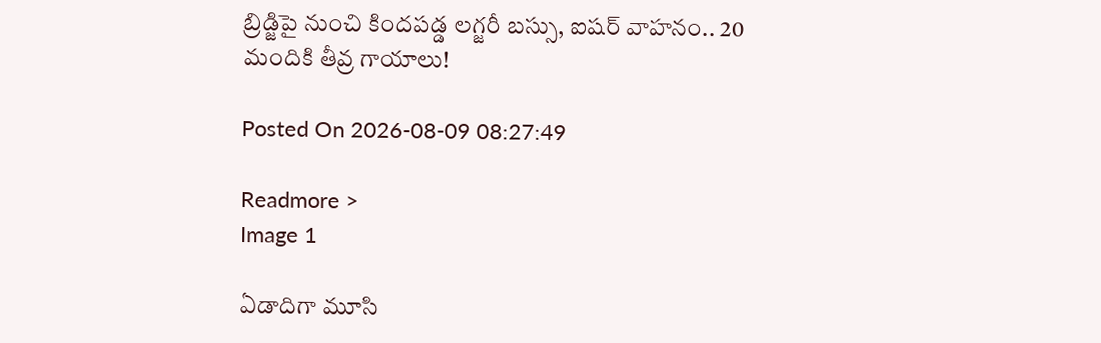బ్రిడ్జిపై నుంచి కిందపడ్డ లగ్జరీ బస్సు, ఐషర్ వాహనం.. 20 మందికి తీవ్ర గాయాలు!

Posted On 2026-08-09 08:27:49

Readmore >
Image 1

ఏడాదిగా మూసి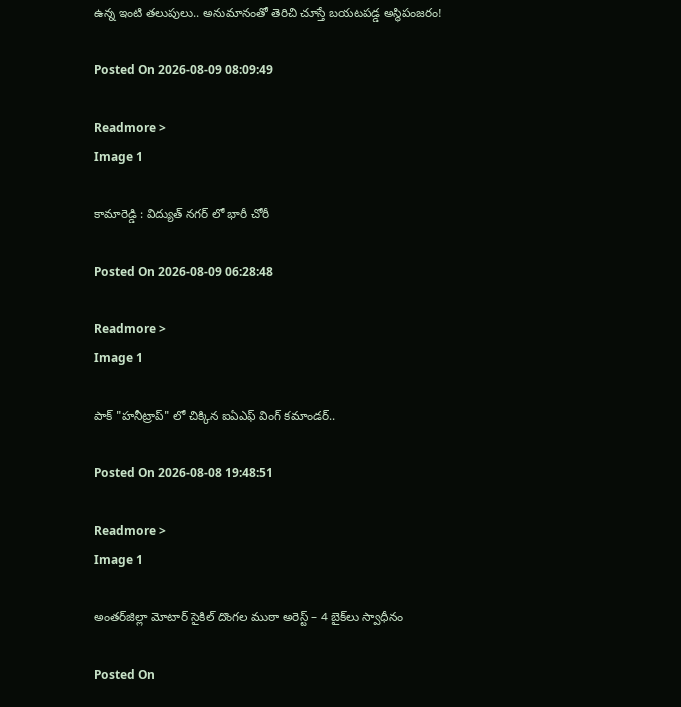ఉన్న ఇంటి తలుపులు.. అనుమానంతో తెరిచి చూస్తే బయటపడ్డ అస్థిపంజరం!

Posted On 2026-08-09 08:09:49

Readmore >
Image 1

కామారెడ్డి : విద్యుత్ నగర్ లో భారీ చోరీ

Posted On 2026-08-09 06:28:48

Readmore >
Image 1

పాక్ "హనీట్రాప్" లో చిక్కిన ఐఏఎఫ్ వింగ్ కమాండర్..

Posted On 2026-08-08 19:48:51

Readmore >
Image 1

అంతర్‌జిల్లా మోటార్ సైకిల్ దొంగల ముఠా అరెస్ట్ – 4 బైక్‌లు స్వాధీనం

Posted On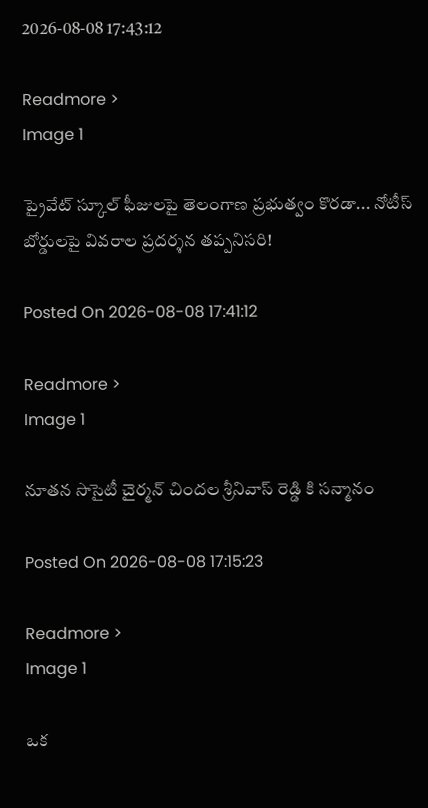2026-08-08 17:43:12

Readmore >
Image 1

ప్రైవేట్ స్కూల్ ఫీజులపై తెలంగాణ ప్రభుత్వం కొరడా... నోటీస్ బోర్డులపై వివరాల ప్రదర్శన తప్పనిసరి!

Posted On 2026-08-08 17:41:12

Readmore >
Image 1

నూతన సొసైటీ చైర్మన్ చిందల శ్రీనివాస్ రెడ్డి కి సన్మానం

Posted On 2026-08-08 17:15:23

Readmore >
Image 1

ఒక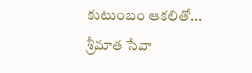కుటుంబం ఆకలితో... శ్రీమాత సేవా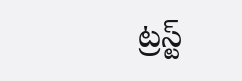ట్రస్ట్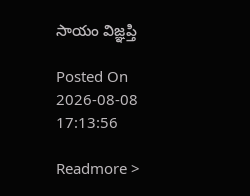సాయం విజ్ఞప్తి

Posted On 2026-08-08 17:13:56

Readmore >